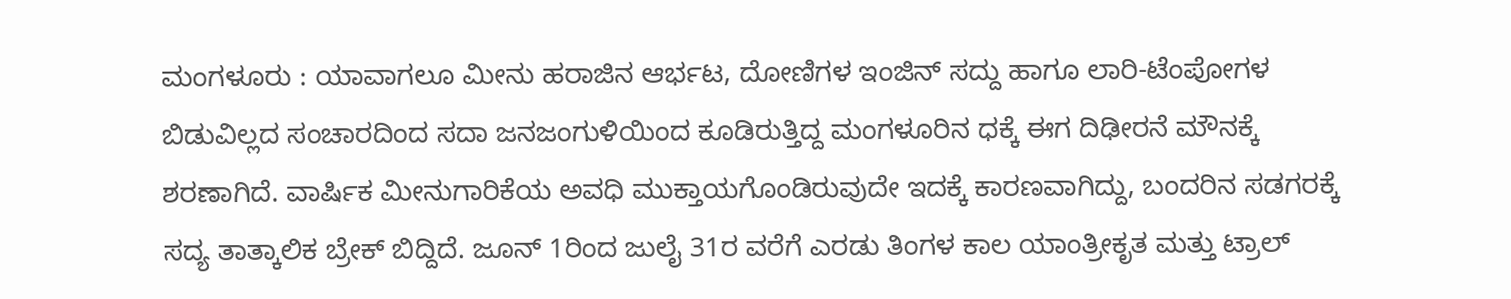ಮಂಗಳೂರು : ಯಾವಾಗಲೂ ಮೀನು ಹರಾಜಿನ ಆರ್ಭಟ, ದೋಣಿಗಳ ಇಂಜಿನ್ ಸದ್ದು ಹಾಗೂ ಲಾರಿ-ಟೆಂಪೋಗಳ ಬಿಡುವಿಲ್ಲದ ಸಂಚಾರದಿಂದ ಸದಾ ಜನಜಂಗುಳಿಯಿಂದ ಕೂಡಿರುತ್ತಿದ್ದ ಮಂಗಳೂರಿನ ಧಕ್ಕೆ ಈಗ ದಿಢೀರನೆ ಮೌನಕ್ಕೆ ಶರಣಾಗಿದೆ. ವಾರ್ಷಿಕ ಮೀನುಗಾರಿಕೆಯ ಅವಧಿ ಮುಕ್ತಾಯಗೊಂಡಿರುವುದೇ ಇದಕ್ಕೆ ಕಾರಣವಾಗಿದ್ದು, ಬಂದರಿನ ಸಡಗರಕ್ಕೆ ಸದ್ಯ ತಾತ್ಕಾಲಿಕ ಬ್ರೇಕ್ ಬಿದ್ದಿದೆ. ಜೂನ್ 1ರಿಂದ ಜುಲೈ 31ರ ವರೆಗೆ ಎರಡು ತಿಂಗಳ ಕಾಲ ಯಾಂತ್ರೀಕೃತ ಮತ್ತು ಟ್ರಾಲ್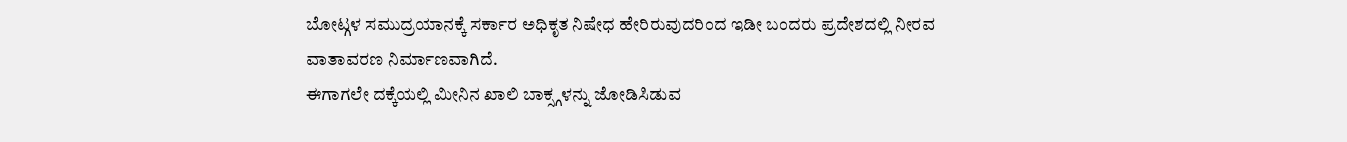ಬೋಟ್ಗಳ ಸಮುದ್ರಯಾನಕ್ಕೆ ಸರ್ಕಾರ ಅಧಿಕೃತ ನಿಷೇಧ ಹೇರಿರುವುದರಿಂದ ಇಡೀ ಬಂದರು ಪ್ರದೇಶದಲ್ಲಿ ನೀರವ ವಾತಾವರಣ ನಿರ್ಮಾಣವಾಗಿದೆ.
ಈಗಾಗಲೇ ದಕ್ಕೆಯಲ್ಲಿ ಮೀನಿನ ಖಾಲಿ ಬಾಕ್ಸ್ಗಳನ್ನು ಜೋಡಿಸಿಡುವ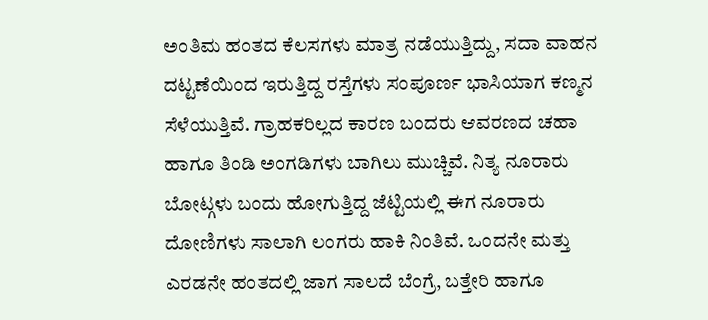ಅಂತಿಮ ಹಂತದ ಕೆಲಸಗಳು ಮಾತ್ರ ನಡೆಯುತ್ತಿದ್ದು, ಸದಾ ವಾಹನ ದಟ್ಟಣೆಯಿಂದ ಇರುತ್ತಿದ್ದ ರಸ್ತೆಗಳು ಸಂಪೂರ್ಣ ಭಾಸಿಯಾಗ ಕಣ್ಮನ ಸೆಳೆಯುತ್ತಿವೆ. ಗ್ರಾಹಕರಿಲ್ಲದ ಕಾರಣ ಬಂದರು ಆವರಣದ ಚಹಾ ಹಾಗೂ ತಿಂಡಿ ಅಂಗಡಿಗಳು ಬಾಗಿಲು ಮುಚ್ಚಿವೆ. ನಿತ್ಯ ನೂರಾರು ಬೋಟ್ಗಳು ಬಂದು ಹೋಗುತ್ತಿದ್ದ ಜೆಟ್ಟಿಯಲ್ಲಿ ಈಗ ನೂರಾರು ದೋಣಿಗಳು ಸಾಲಾಗಿ ಲಂಗರು ಹಾಕಿ ನಿಂತಿವೆ. ಒಂದನೇ ಮತ್ತು ಎರಡನೇ ಹಂತದಲ್ಲಿ ಜಾಗ ಸಾಲದೆ ಬೆಂಗ್ರೆ, ಬತ್ತೇರಿ ಹಾಗೂ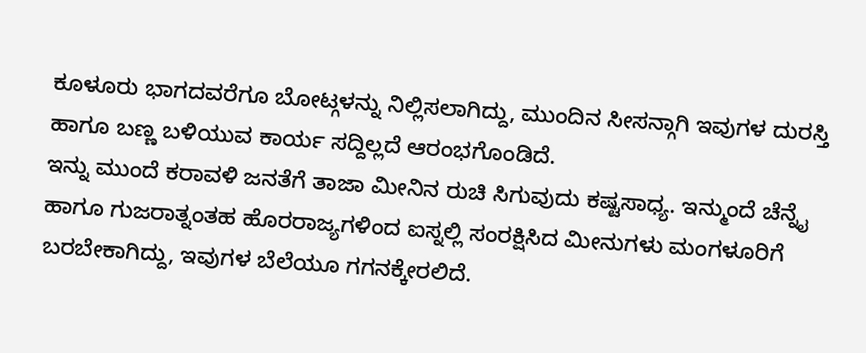ಕೂಳೂರು ಭಾಗದವರೆಗೂ ಬೋಟ್ಗಳನ್ನು ನಿಲ್ಲಿಸಲಾಗಿದ್ದು, ಮುಂದಿನ ಸೀಸನ್ಗಾಗಿ ಇವುಗಳ ದುರಸ್ತಿ ಹಾಗೂ ಬಣ್ಣ ಬಳಿಯುವ ಕಾರ್ಯ ಸದ್ದಿಲ್ಲದೆ ಆರಂಭಗೊಂಡಿದೆ.
ಇನ್ನು ಮುಂದೆ ಕರಾವಳಿ ಜನತೆಗೆ ತಾಜಾ ಮೀನಿನ ರುಚಿ ಸಿಗುವುದು ಕಷ್ಟಸಾಧ್ಯ. ಇನ್ಮುಂದೆ ಚೆನ್ನೈ ಹಾಗೂ ಗುಜರಾತ್ನಂತಹ ಹೊರರಾಜ್ಯಗಳಿಂದ ಐಸ್ನಲ್ಲಿ ಸಂರಕ್ಷಿಸಿದ ಮೀನುಗಳು ಮಂಗಳೂರಿಗೆ ಬರಬೇಕಾಗಿದ್ದು, ಇವುಗಳ ಬೆಲೆಯೂ ಗಗನಕ್ಕೇರಲಿದೆ.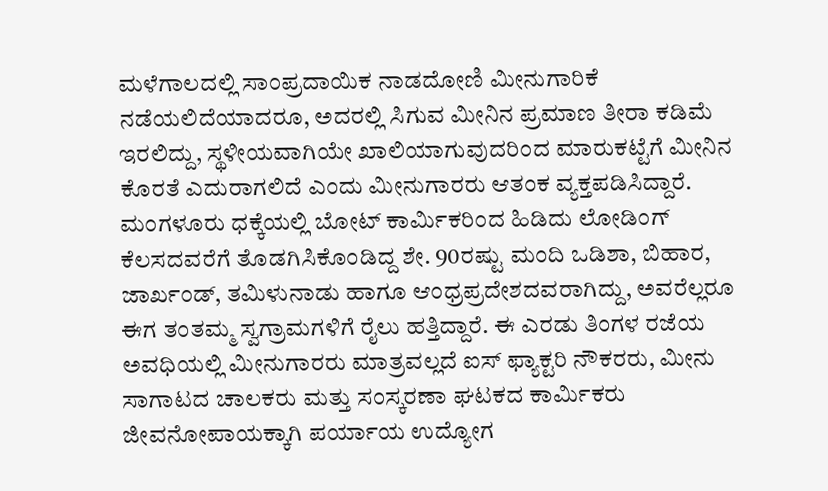ಮಳೆಗಾಲದಲ್ಲಿ ಸಾಂಪ್ರದಾಯಿಕ ನಾಡದೋಣಿ ಮೀನುಗಾರಿಕೆ ನಡೆಯಲಿದೆಯಾದರೂ, ಅದರಲ್ಲಿ ಸಿಗುವ ಮೀನಿನ ಪ್ರಮಾಣ ತೀರಾ ಕಡಿಮೆ ಇರಲಿದ್ದು, ಸ್ಥಳೀಯವಾಗಿಯೇ ಖಾಲಿಯಾಗುವುದರಿಂದ ಮಾರುಕಟ್ಟೆಗೆ ಮೀನಿನ ಕೊರತೆ ಎದುರಾಗಲಿದೆ ಎಂದು ಮೀನುಗಾರರು ಆತಂಕ ವ್ಯಕ್ತಪಡಿಸಿದ್ದಾರೆ.
ಮಂಗಳೂರು ಧಕ್ಕೆಯಲ್ಲಿ ಬೋಟ್ ಕಾರ್ಮಿಕರಿಂದ ಹಿಡಿದು ಲೋಡಿಂಗ್ ಕೆಲಸದವರೆಗೆ ತೊಡಗಿಸಿಕೊಂಡಿದ್ದ ಶೇ. 90ರಷ್ಟು ಮಂದಿ ಒಡಿಶಾ, ಬಿಹಾರ, ಜಾರ್ಖಂಡ್, ತಮಿಳುನಾಡು ಹಾಗೂ ಆಂಧ್ರಪ್ರದೇಶದವರಾಗಿದ್ದು, ಅವರೆಲ್ಲರೂ ಈಗ ತಂತಮ್ಮ ಸ್ವಗ್ರಾಮಗಳಿಗೆ ರೈಲು ಹತ್ತಿದ್ದಾರೆ. ಈ ಎರಡು ತಿಂಗಳ ರಜೆಯ ಅವಧಿಯಲ್ಲಿ ಮೀನುಗಾರರು ಮಾತ್ರವಲ್ಲದೆ ಐಸ್ ಫ್ಯಾಕ್ಟರಿ ನೌಕರರು, ಮೀನು ಸಾಗಾಟದ ಚಾಲಕರು ಮತ್ತು ಸಂಸ್ಕರಣಾ ಘಟಕದ ಕಾರ್ಮಿಕರು ಜೀವನೋಪಾಯಕ್ಕಾಗಿ ಪರ್ಯಾಯ ಉದ್ಯೋಗ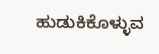ಹುಡುಕಿಕೊಳ್ಳುವ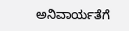ಅನಿವಾರ್ಯತೆಗೆ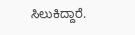ಸಿಲುಕಿದ್ದಾರೆ.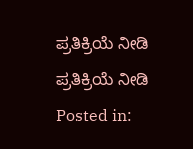ಪ್ರತಿಕ್ರಿಯೆ ನೀಡಿ
ಪ್ರತಿಕ್ರಿಯೆ ನೀಡಿ
Posted in: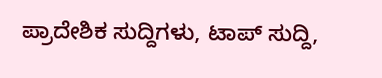ಪ್ರಾದೇಶಿಕ ಸುದ್ದಿಗಳು, ಟಾಪ್ ಸುದ್ದಿ,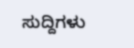ಸುದ್ದಿಗಳು